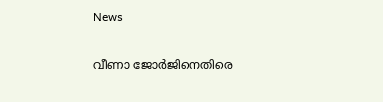News

വീണാ ജോര്‍ജിനെതിരെ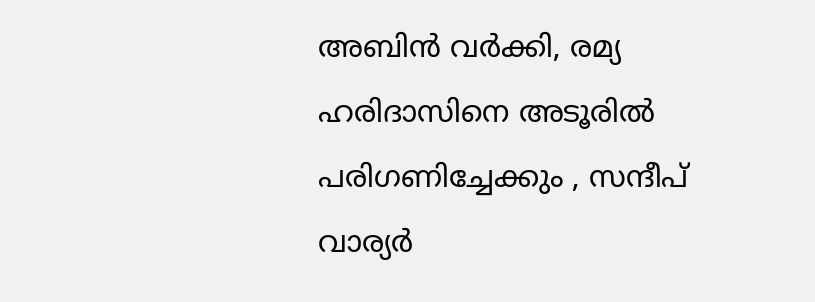അബിന്‍ വര്‍ക്കി, രമ്യ ഹരിദാസിനെ അടൂരിൽ പരിഗണിച്ചേക്കും , സന്ദീപ് വാര്യർ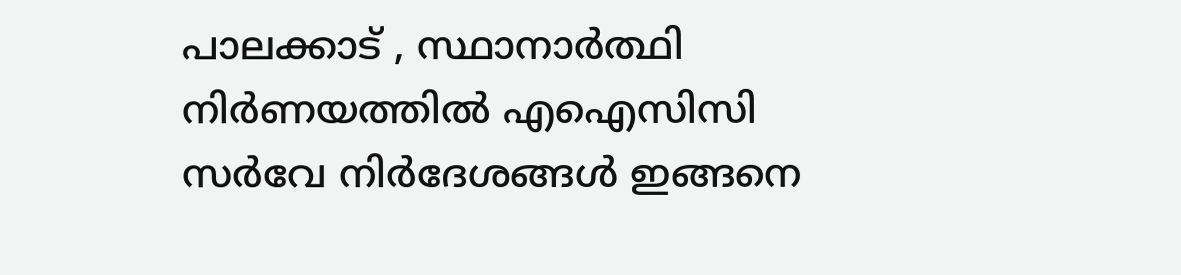പാലക്കാട് , സ്ഥാനാര്‍ത്ഥി നിര്‍ണയത്തില്‍ എഐസിസി സര്‍വേ നിര്‍ദേശങ്ങള്‍ ഇങ്ങനെ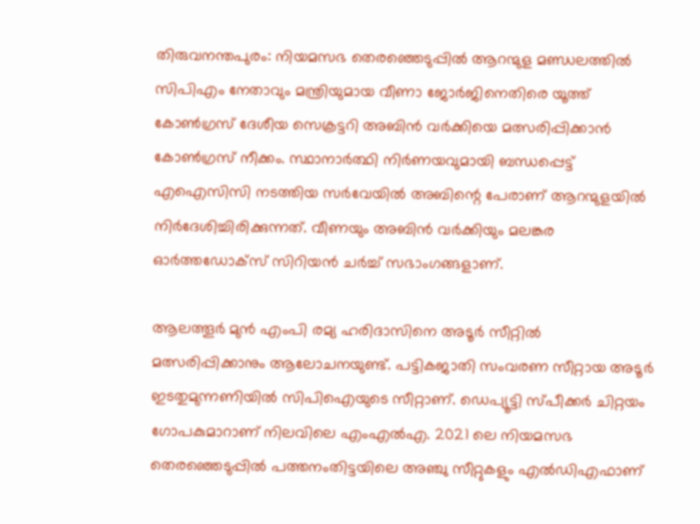തിരുവനന്തപുരം: നിയമസഭ തെരഞ്ഞെടുപ്പില്‍ ആറന്മുള മണ്ഡലത്തില്‍ സിപിഎം നേതാവും മന്ത്രിയുമായ വീണാ ജോര്‍ജിനെതിരെ യൂത്ത് കോണ്‍ഗ്രസ് ദേശീയ സെക്രട്ടറി അബിന്‍ വര്‍ക്കിയെ മത്സരിപ്പിക്കാന്‍ കോണ്‍ഗ്രസ് നീക്കം. സ്ഥാനാര്‍ത്ഥി നിര്‍ണയവുമായി ബന്ധപ്പെട്ട് എഐസിസി നടത്തിയ സര്‍വേയില്‍ അബിന്റെ പേരാണ് ആറന്മുളയില്‍ നിര്‍ദേശിച്ചിരിക്കുന്നത്. വീണയും അബിന്‍ വര്‍ക്കിയും മലങ്കര ഓര്‍ത്തഡോക്‌സ് സിറിയന്‍ ചര്‍ച്ച് സഭാംഗങ്ങളാണ്.

ആലത്തൂര്‍ മുന്‍ എംപി രമ്യ ഹരിദാസിനെ അടൂര്‍ സീറ്റില്‍ മത്സരിപ്പിക്കാനും ആലോചനയുണ്ട്. പട്ടികജാതി സംവരണ സീറ്റായ അടൂര്‍ ഇടതുമുന്നണിയില്‍ സിപിഐയുടെ സീറ്റാണ്. ഡെപ്യൂട്ടി സ്പീക്കര്‍ ചിറ്റയം ഗോപകുമാറാണ് നിലവിലെ എംഎല്‍എ. 2021 ലെ നിയമസഭ തെരഞ്ഞെടുപ്പില്‍ പത്തനംതിട്ടയിലെ അഞ്ചു സീറ്റുകളും എല്‍ഡിഎഫാണ്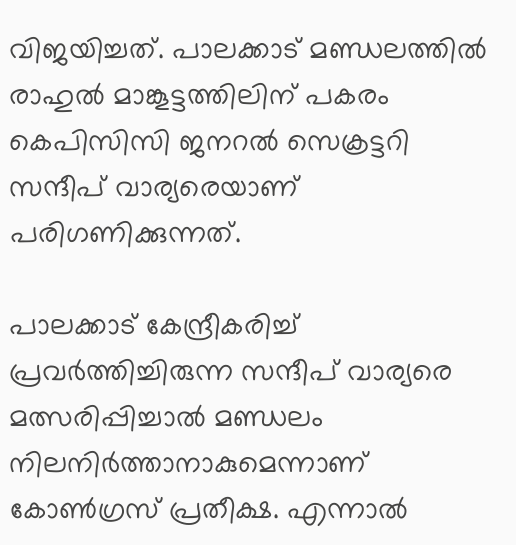വിജയിച്ചത്. പാലക്കാട് മണ്ഡലത്തില്‍ രാഹുല്‍ മാങ്കൂട്ടത്തിലിന് പകരം കെപിസിസി ജനറല്‍ സെക്രട്ടറി സന്ദീപ് വാര്യരെയാണ് പരിഗണിക്കുന്നത്.

പാലക്കാട് കേന്ദ്രീകരിച്ച് പ്രവര്‍ത്തിച്ചിരുന്ന സന്ദീപ് വാര്യരെ മത്സരിപ്പിച്ചാല്‍ മണ്ഡലം നിലനിര്‍ത്താനാകുമെന്നാണ് കോണ്‍ഗ്രസ് പ്രതീക്ഷ. എന്നാല്‍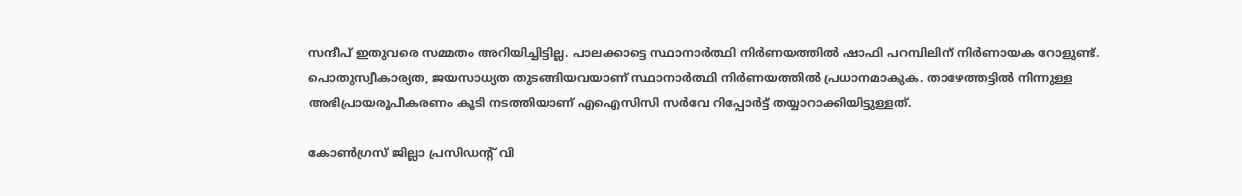സന്ദീപ് ഇതുവരെ സമ്മതം അറിയിച്ചിട്ടില്ല. പാലക്കാട്ടെ സ്ഥാനാര്‍ത്ഥി നിര്‍ണയത്തില്‍ ഷാഫി പറമ്പിലിന് നിര്‍ണായക റോളുണ്ട്. പൊതുസ്വീകാര്യത, ജയസാധ്യത തുടങ്ങിയവയാണ് സ്ഥാനാര്‍ത്ഥി നിര്‍ണയത്തില്‍ പ്രധാനമാകുക. താഴേത്തട്ടില്‍ നിന്നുള്ള അഭിപ്രായരൂപീകരണം കൂടി നടത്തിയാണ് എഐസിസി സര്‍വേ റിപ്പോര്‍ട്ട് തയ്യാറാക്കിയിട്ടുള്ളത്.

കോണ്‍ഗ്രസ് ജില്ലാ പ്രസിഡന്റ് വി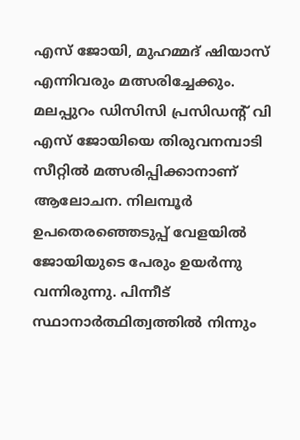എസ് ജോയി, മുഹമ്മദ് ഷിയാസ് എന്നിവരും മത്സരിച്ചേക്കും. മലപ്പുറം ഡിസിസി പ്രസിഡന്റ് വി എസ് ജോയിയെ തിരുവനമ്പാടി സീറ്റില്‍ മത്സരിപ്പിക്കാനാണ് ആലോചന. നിലമ്പൂര്‍ ഉപതെരഞ്ഞെടുപ്പ് വേളയില്‍ ജോയിയുടെ പേരും ഉയര്‍ന്നു വന്നിരുന്നു. പിന്നീട് സ്ഥാനാര്‍ത്ഥിത്വത്തില്‍ നിന്നും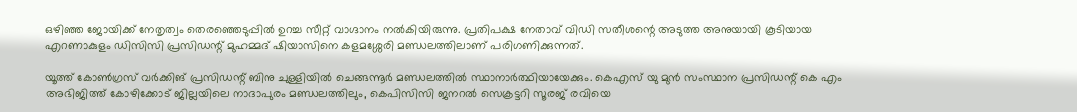ഒഴിഞ്ഞ ജോയിക്ക് നേതൃത്വം തെരഞ്ഞെടുപ്പില്‍ ഉറച്ച സീറ്റ് വാഗ്ദാനം നല്‍കിയിരുന്നു. പ്രതിപക്ഷ നേതാവ് വിഡി സതീശന്റെ അടുത്ത അനുയായി കൂടിയായ എറണാകുളം ഡിസിസി പ്രസിഡന്റ് മുഹമ്മദ് ഷിയാസിനെ കളമശ്ശേരി മണ്ഡലത്തിലാണ് പരിഗണിക്കുന്നത്.

യൂത്ത് കോണ്‍ഗ്രസ് വര്‍ക്കിങ് പ്രസിഡന്റ് ബിനു ചുള്ളിയില്‍ ചെങ്ങന്നൂര്‍ മണ്ഡലത്തില്‍ സ്ഥാനാര്‍ത്ഥിയായേക്കും. കെഎസ് യു മുന്‍ സംസ്ഥാന പ്രസിഡന്റ് കെ എം അഭിജിത്ത് കോഴിക്കോട് ജില്ലയിലെ നാദാപുരം മണ്ഡലത്തിലും, കെപിസിസി ജനറല്‍ സെക്രട്ടറി സൂരജ് രവിയെ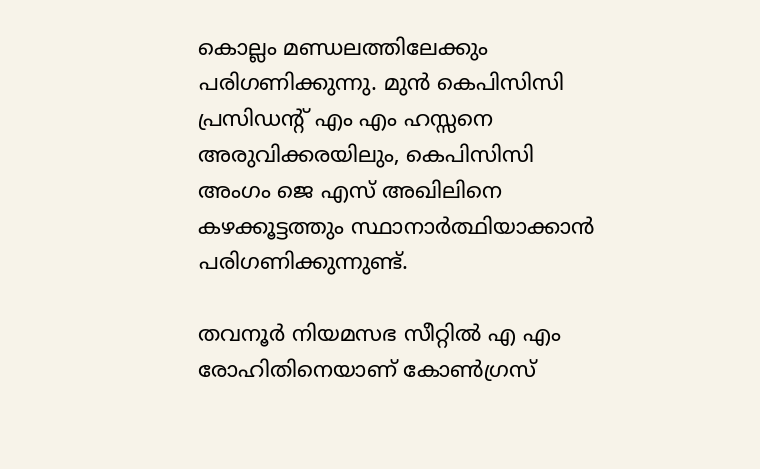കൊല്ലം മണ്ഡലത്തിലേക്കും പരിഗണിക്കുന്നു. മുന്‍ കെപിസിസി പ്രസിഡന്റ് എം എം ഹസ്സനെ അരുവിക്കരയിലും, കെപിസിസി അംഗം ജെ എസ് അഖിലിനെ കഴക്കൂട്ടത്തും സ്ഥാനാര്‍ത്ഥിയാക്കാന്‍ പരിഗണിക്കുന്നുണ്ട്.

തവനൂര്‍ നിയമസഭ സീറ്റില്‍ എ എം രോഹിതിനെയാണ് കോണ്‍ഗ്രസ്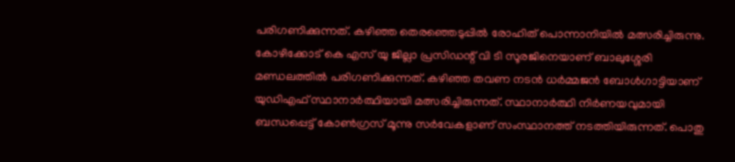പരിഗണിക്കുന്നത്. കഴിഞ്ഞ തെരഞ്ഞെടുപ്പില്‍ രോഹിത് പൊന്നാനിയില്‍ മത്സരിച്ചിരുന്നു. കോഴിക്കോട് കെ എസ് യു ജില്ലാ പ്രസിഡന്റ് വി ടി സൂരജിനെയാണ് ബാലുശ്ശേരി മണ്ഡലത്തില്‍ പരിഗണിക്കുന്നത്. കഴിഞ്ഞ തവണ നടന്‍ ധര്‍മ്മജന്‍ ബോള്‍ഗാട്ടിയാണ് യുഡിഎഫ് സ്ഥാനാര്‍ത്ഥിയായി മത്സരിച്ചിരുന്നത്. സ്ഥാനാര്‍ത്ഥി നിര്‍ണയവുമായി ബന്ധപ്പെട്ട് കോണ്‍ഗ്രസ് മൂന്നു സര്‍വേകളാണ് സംസ്ഥാനത്ത് നടത്തിയിരുന്നത്. പൊതു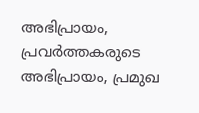അഭിപ്രായം, പ്രവര്‍ത്തകരുടെ അഭിപ്രായം, പ്രമുഖ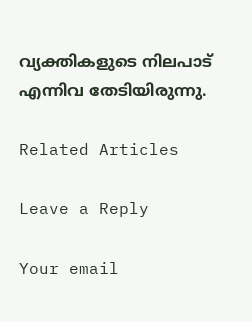വ്യക്തികളുടെ നിലപാട് എന്നിവ തേടിയിരുന്നു.

Related Articles

Leave a Reply

Your email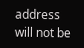address will not be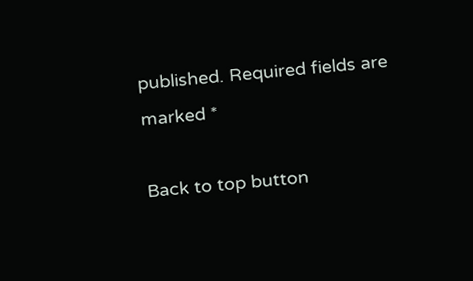published. Required fields are marked *

Back to top button